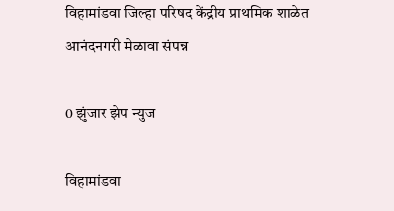विहामांडवा जिल्हा परिषद केंद्रीय प्राथमिक शाळेत आनंदनगरी मेळावा संपन्न

0 झुंजार झेप न्युज

विहामांडवा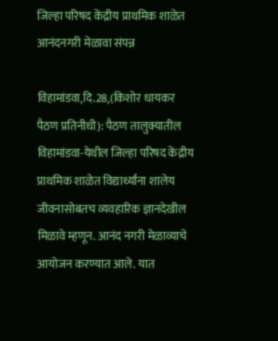जिल्हा परिषद केंद्रीय प्राथमिक शाळेत आनंदनगरी मेळावा संपन्न

विहामांडवा,दि.28,(किशोर धायकर पैठण प्रतिनीधी): पैठण तालुक्यातील विहामांडवा-येथील जिल्हा परिषद केंद्रीय प्राथमिक शाळेत विद्यार्थ्यांना शालेय जीवनासोबतच व्यवहारिक ज्ञानदेखील मिळावे म्हणून. आनंद नगरी मेळाव्याचे आयोजन करण्यात आले. यात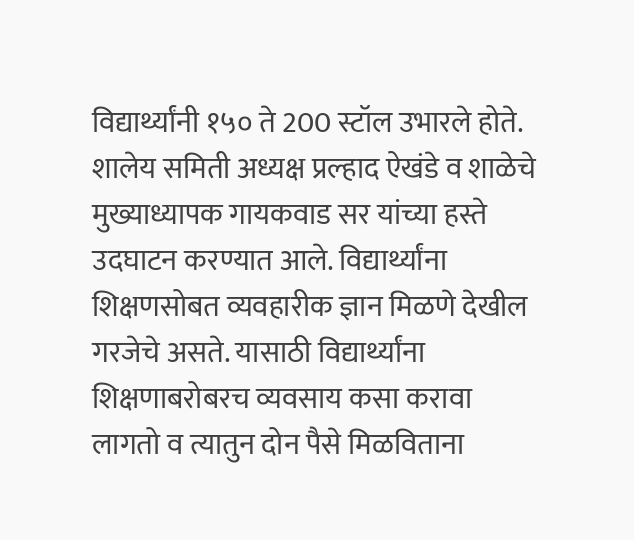विद्यार्थ्यांनी १५० ते 200 स्टॉल उभारले होते. शालेय समिती अध्यक्ष प्रल्हाद ऐखंडे व शाळेचे मुख्याध्यापक गायकवाड सर यांच्या हस्ते उदघाटन करण्यात आले. विद्यार्थ्यांना शिक्षणसोबत व्यवहारीक ज्ञान मिळणे देखील गरजेचे असते. यासाठी विद्यार्थ्यांना शिक्षणाबरोबरच व्यवसाय कसा करावा लागतो व त्यातुन दोन पैसे मिळविताना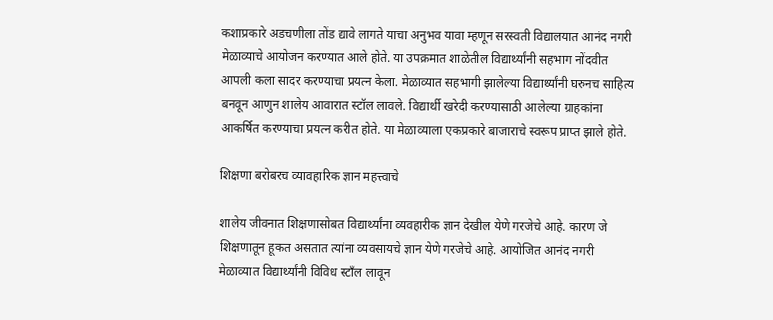कशाप्रकारे अडचणीला तोंड द्यावे लागते याचा अनुभव यावा म्हणून सरस्वती विद्यालयात आनंद नगरी मेळाव्याचे आयोजन करण्यात आले होते. या उपक्रमात शाळेतील विद्यार्थ्यांनी सहभाग नोंदवीत आपली कला सादर करण्याचा प्रयत्न केला. मेळाव्यात सहभागी झालेल्या विद्यार्थ्यांनी घरुनच साहित्य बनवून आणुन शालेय आवारात स्टॉल लावले. विद्यार्थी खरेदी करण्यासाठी आलेल्या ग्राहकांना आकर्षित करण्याचा प्रयत्न करीत होते. या मेळाव्याला एकप्रकारे बाजाराचे स्वरूप प्राप्त झाले होते.

शिक्षणा बरोबरच व्यावहारिक ज्ञान महत्त्वाचे

शालेय जीवनात शिक्षणासोबत विद्यार्थ्यांना व्यवहारीक ज्ञान देखील येणे गरजेचे आहे. कारण जे शिक्षणातून हूकत असतात त्यांना व्यवसायचे ज्ञान येणे गरजेचे आहे. आयोजित आनंद नगरी मेळाव्यात विद्यार्थ्यांनी विविध स्टाँल लावून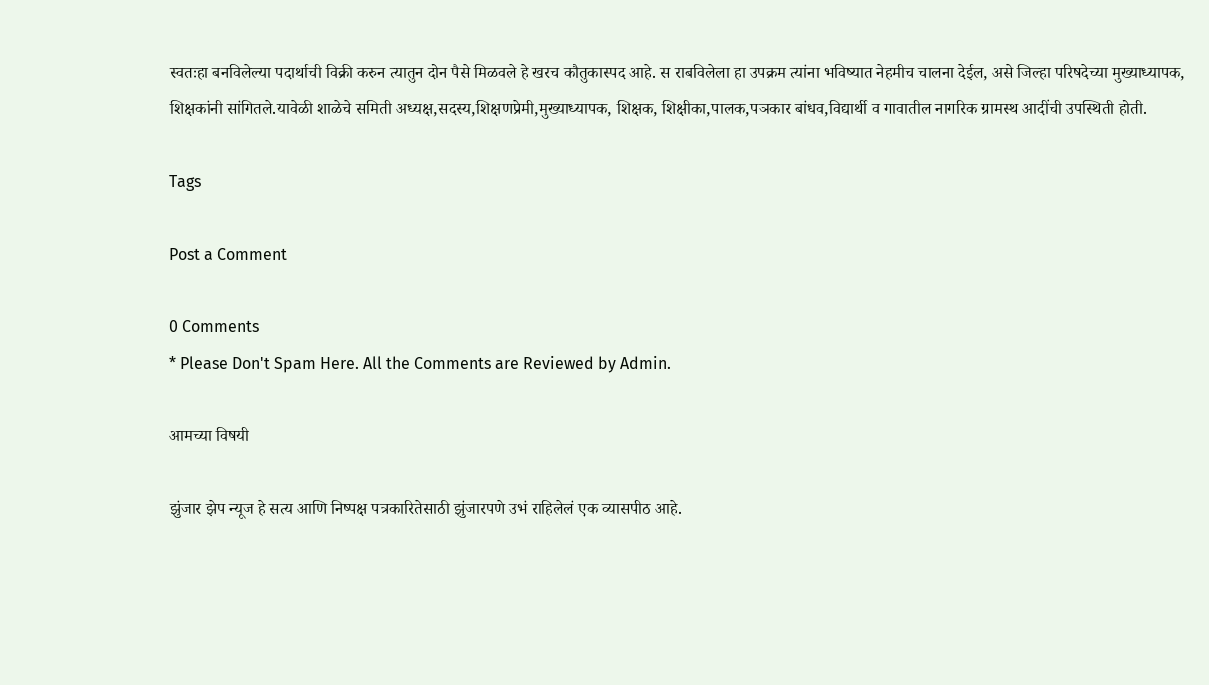स्वतःहा बनविलेल्या पदार्थाची विक्री करुन त्यातुन दोन पैसे मिळवले हे खरच कौतुकास्पद आहे. स राबविलेला हा उपक्रम त्यांना भविष्यात नेहमीच चालना देईल, असे जिल्हा परिषदेच्या मुख्याध्यापक, शिक्षकांनी सांगितले.यावेळी शाळेचे समिती अध्यक्ष,सदस्य,शिक्षणप्रेमी,मुख्याध्यापक, शिक्षक, शिक्षीका,पालक,पञकार बांधव,विद्यार्थी व गावातील नागरिक ग्रामस्थ आदींची उपस्थिती होती.

Tags

Post a Comment

0 Comments
* Please Don't Spam Here. All the Comments are Reviewed by Admin.

आमच्या विषयी

झुंजार झेप न्यूज हे सत्य आणि निष्पक्ष पत्रकारितेसाठी झुंजारपणे उभं राहिलेलं एक व्यासपीठ आहे.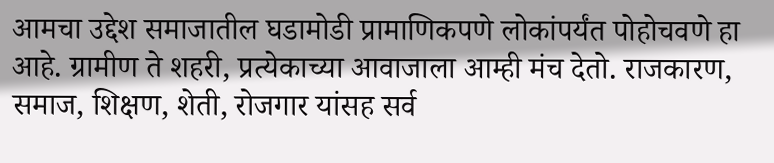आमचा उद्देश समाजातील घडामोडी प्रामाणिकपणे लोकांपर्यंत पोहोचवणे हा आहे. ग्रामीण ते शहरी, प्रत्येकाच्या आवाजाला आम्ही मंच देतो. राजकारण, समाज, शिक्षण, शेती, रोजगार यांसह सर्व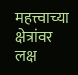महत्त्वाच्या क्षेत्रांवर लक्ष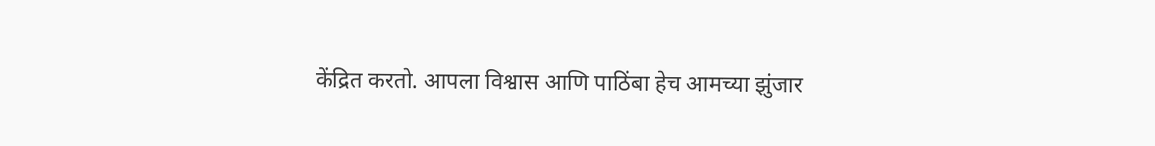केंद्रित करतो. आपला विश्वास आणि पाठिंबा हेच आमच्या झुंजार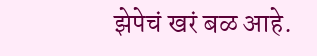झेपेचं खरं बळ आहे.